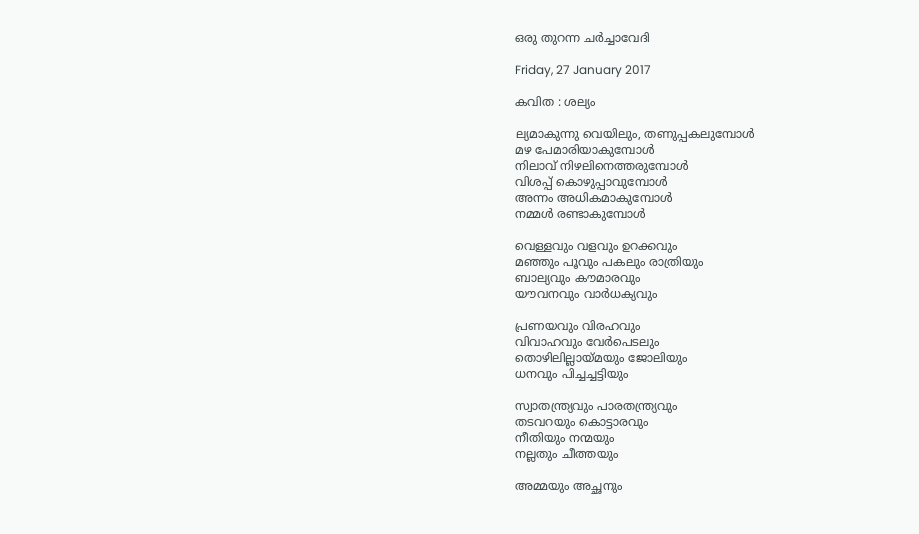ഒരു തുറന്ന ചർച്ചാവേദി

Friday, 27 January 2017

കവിത : ശല്യം

ല്യമാകുന്നു വെയിലും, തണുപ്പകലുമ്പോള്‍
മഴ പേമാരിയാകുമ്പോള്‍
നിലാവ് നിഴലിനെത്തരുമ്പോള്‍
വിശപ്പ് കൊഴുപ്പാവുമ്പോള്‍
അന്നം അധികമാകുമ്പോള്‍
നമ്മള്‍ രണ്ടാകുമ്പോള്‍

വെള്ളവും വളവും ഉറക്കവും
മഞ്ഞും പൂവും പകലും രാത്രിയും
ബാല്യവും കൗമാരവും
യൗവനവും വാര്‍ധക്യവും

പ്രണയവും വിരഹവും
വിവാഹവും വേര്‍പെടലും
തൊഴിലില്ലായ്മയും ജോലിയും
ധനവും പിച്ചച്ചട്ടിയും

സ്വാതന്ത്ര്യവും പാരതന്ത്ര്യവും
തടവറയും കൊട്ടാരവും
നീതിയും നന്മയും
നല്ലതും ചീത്തയും

അമ്മയും അച്ഛനും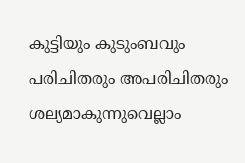കുട്ടിയും കുടുംബവും
പരിചിതരും അപരിചിതരും
ശല്യമാകുന്നുവെല്ലാം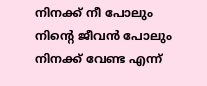നിനക്ക് നീ പോലും
നിന്റെ ജീവന്‍ പോലും
നിനക്ക് വേണ്ട എന്ന്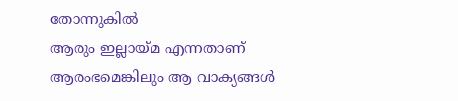തോന്നുകില്‍
ആരും ഇല്ലായ്മ എന്നതാണ്
ആരംഭമെങ്കിലും ആ വാക്യങ്ങള്‍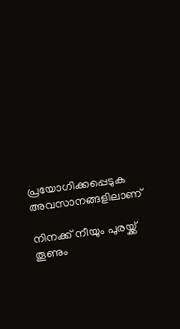പ്രയോഗിക്കപ്പെടുക അവസാനങ്ങളിലാണ്

നിനക്ക് നീയും പുരയ്ക്ക് തൂണും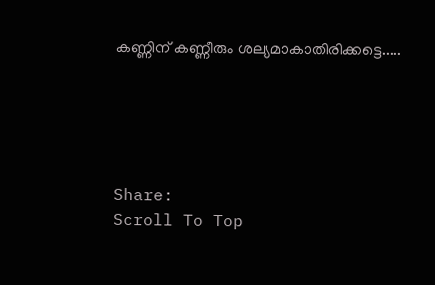കണ്ണിന് കണ്ണീരും ശല്യമാകാതിരിക്കട്ടെ.....





Share:
Scroll To Top